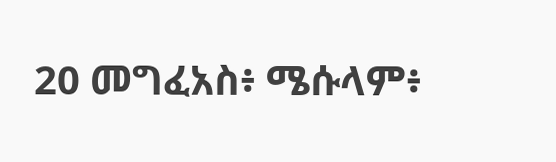20 መግፈአስ፥ ሜሱላም፥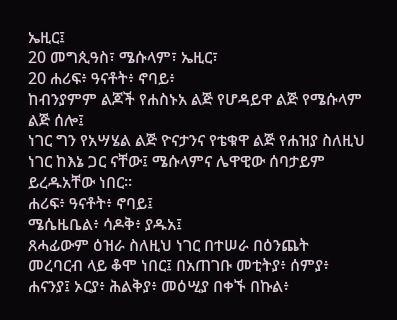ኤዚር፤
20 መግጲዓስ፣ ሜሱላም፣ ኤዚር፣
20 ሐሪፍ፥ ዓናቶት፥ ኖባይ፥
ከብንያምም ልጆች የሐስኑአ ልጅ የሆዳይዋ ልጅ የሜሱላም ልጅ ሰሎ፤
ነገር ግን የአሣሄል ልጅ ዮናታንና የቴቁዋ ልጅ የሐዝያ ስለዚህ ነገር ከእኔ ጋር ናቸው፤ ሜሱላምና ሌዋዊው ሰባታይም ይረዱአቸው ነበር።
ሐሪፍ፥ ዓናቶት፥ ኖባይ፤
ሜሴዜቤል፥ ሳዶቅ፥ ያዱአ፤
ጸሓፊውም ዕዝራ ስለዚህ ነገር በተሠራ በዕንጨት መረባርብ ላይ ቆሞ ነበር፤ በአጠገቡ መቲትያ፥ ሰምያ፥ ሐናንያ፤ ኦርያ፥ ሕልቅያ፥ መዕሢያ በቀኙ በኩል፥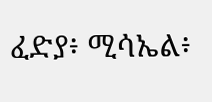ፈድያ፥ ሚሳኤል፥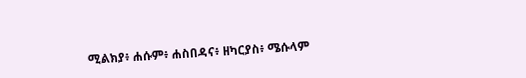ሚልክያ፥ ሐሱም፥ ሐስበዳና፥ ዘካርያስ፥ ሜሱላም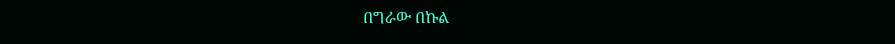በግራው በኩል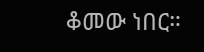ቆመው ነበር።